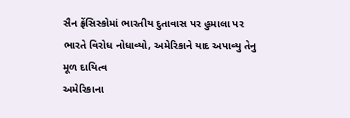સૈન ફ્રેંસિસ્કોમાં ભારતીય દુતાવાસ પર હુમાલા પર ભારતે વિરોધ નોધાવ્યો, અમેરિકાને યાદ અપાવ્યુ તેનુ મૂળ દાયિત્વ
અમેરિકાના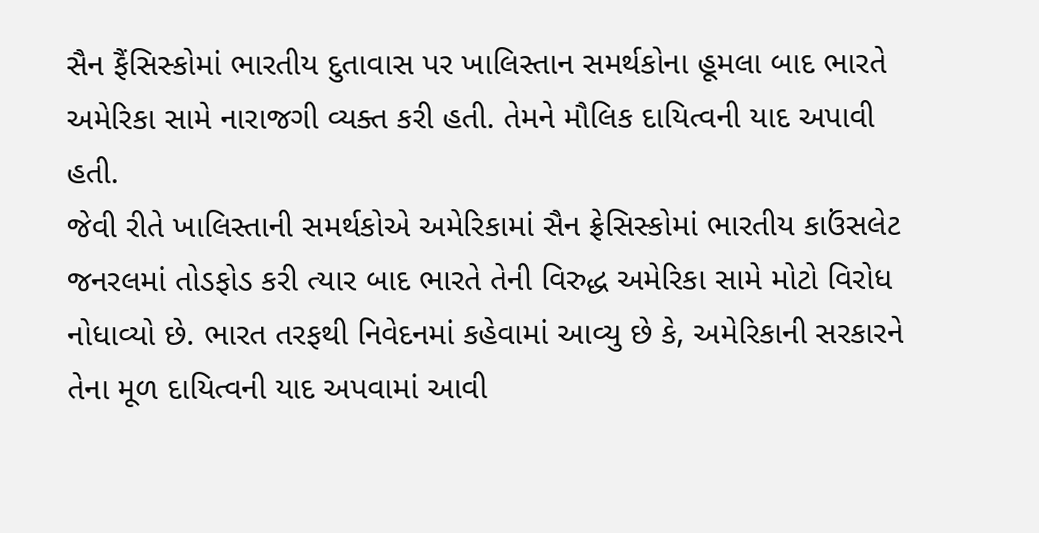સૈન ફૈંસિસ્કોમાં ભારતીય દુતાવાસ પર ખાલિસ્તાન સમર્થકોના હૂમલા બાદ ભારતે અમેરિકા સામે નારાજગી વ્યક્ત કરી હતી. તેમને મૌલિક દાયિત્વની યાદ અપાવી હતી.
જેવી રીતે ખાલિસ્તાની સમર્થકોએ અમેરિકામાં સૈન ફ્રેસિસ્કોમાં ભારતીય કાઉંસલેટ જનરલમાં તોડફોડ કરી ત્યાર બાદ ભારતે તેની વિરુદ્ધ અમેરિકા સામે મોટો વિરોધ નોધાવ્યો છે. ભારત તરફથી નિવેદનમાં કહેવામાં આવ્યુ છે કે, અમેરિકાની સરકારને તેના મૂળ દાયિત્વની યાદ અપવામાં આવી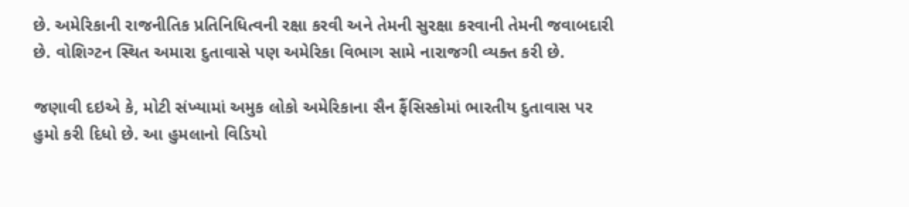છે. અમેરિકાની રાજનીતિક પ્રતિનિધિત્વની રક્ષા કરવી અને તેમની સુરક્ષા કરવાની તેમની જવાબદારી છે. વોશિગ્ટન સ્થિત અમારા દુતાવાસે પણ અમેરિકા વિભાગ સામે નારાજગી વ્યક્ત કરી છે.

જણાવી દઇએ કે, મોટી સંખ્યામાં અમુક લોકો અમેરિકાના સૈન ફૈંસિસ્કોમાં ભારતીય દુતાવાસ પર હુમો કરી દિધો છે. આ હુમલાનો વિડિયો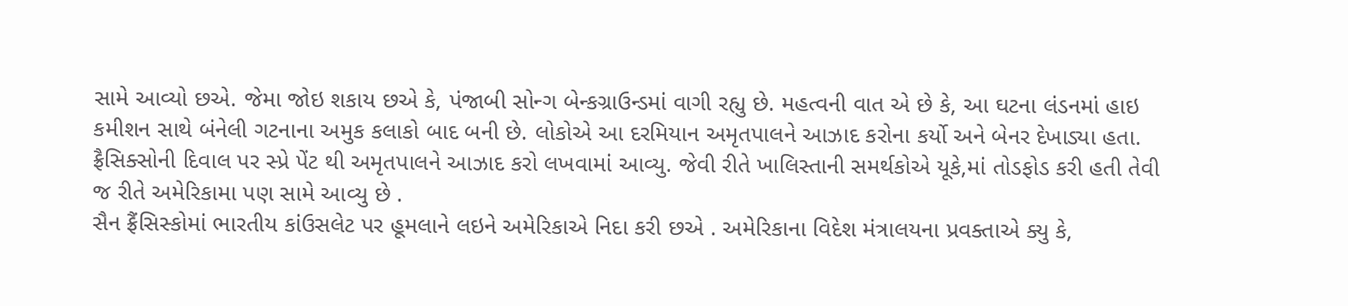સામે આવ્યો છએ. જેમા જોઇ શકાય છએ કે, પંજાબી સોન્ગ બેન્કગ્રાઉન્ડમાં વાગી રહ્યુ છે. મહત્વની વાત એ છે કે, આ ઘટના લંડનમાં હાઇ કમીશન સાથે બંનેલી ગટનાના અમુક કલાકો બાદ બની છે. લોકોએ આ દરમિયાન અમૃતપાલને આઝાદ કરોના કર્યો અને બેનર દેખાડ્યા હતા. ફ્રૈસિક્સોની દિવાલ પર સ્પ્રે પેંટ થી અમૃતપાલને આઝાદ કરો લખવામાં આવ્યુ. જેવી રીતે ખાલિસ્તાની સમર્થકોએ યૂકે,માં તોડફોડ કરી હતી તેવી જ રીતે અમેરિકામા પણ સામે આવ્યુ છે .
સૈન ફ્રૈંસિસ્કોમાં ભારતીય કાંઉસલેટ પર હૂમલાને લઇને અમેરિકાએ નિદા કરી છએ . અમેરિકાના વિદેશ મંત્રાલયના પ્રવક્તાએ ક્યુ કે,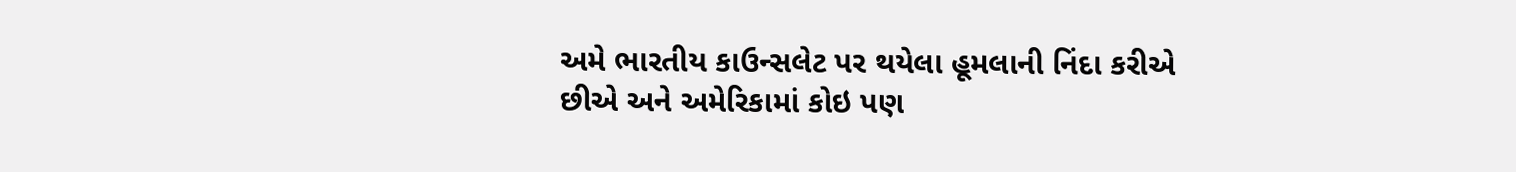અમે ભારતીય કાઉન્સલેટ પર થયેલા હૂમલાની નિંદા કરીએ છીએ અને અમેરિકામાં કોઇ પણ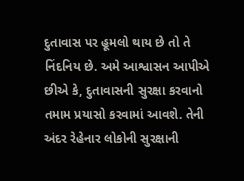દુતાવાસ પર હૂમલો થાય છે તો તે નિંદનિય છે. અમે આશ્વાસન આપીએ છીએ કે, દુતાવાસની સુરક્ષા કરવાનો તમામ પ્રયાસો કરવામાં આવશે. તેની અંદર રેહેનાર લોકોની સુરક્ષાની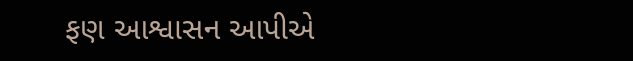ફણ આશ્વાસન આપીએ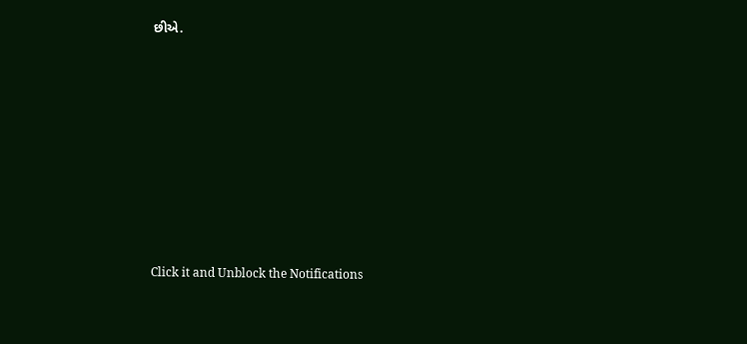છીએ.












Click it and Unblock the Notifications